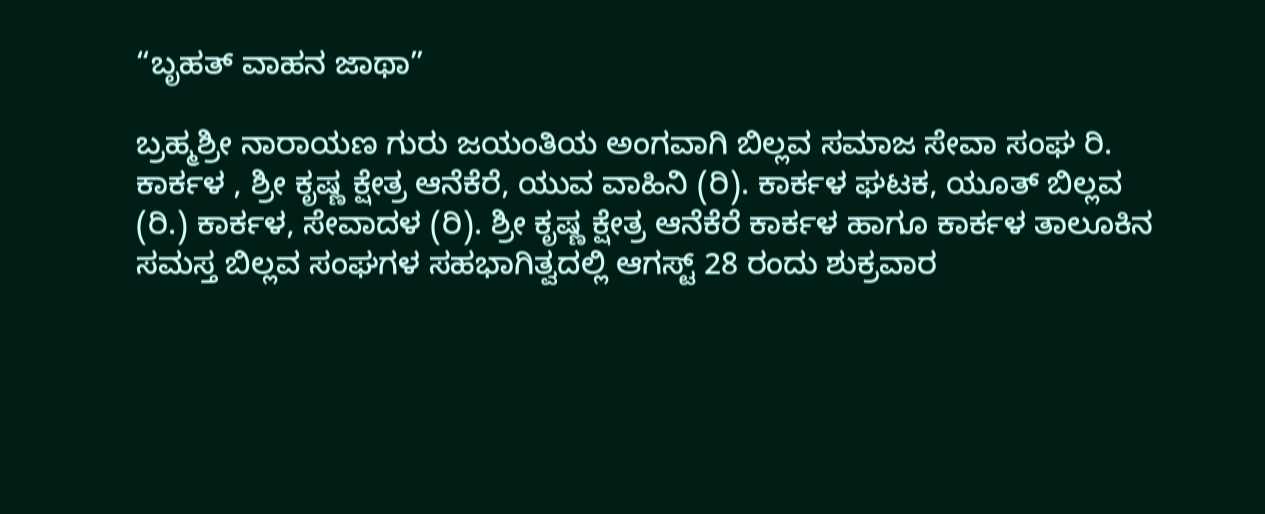“ಬೃಹತ್ ವಾಹನ ಜಾಥಾ”

ಬ್ರಹ್ಮಶ್ರೀ ನಾರಾಯಣ ಗುರು ಜಯಂತಿಯ ಅಂಗವಾಗಿ ಬಿಲ್ಲವ ಸಮಾಜ ಸೇವಾ ಸಂಘ ರಿ. ಕಾರ್ಕಳ , ಶ್ರೀ ಕೃಷ್ಣ ಕ್ಷೇತ್ರ ಆನೆಕೆರೆ, ಯುವ ವಾಹಿನಿ (ರಿ). ಕಾರ್ಕಳ ಘಟಕ, ಯೂತ್ ಬಿಲ್ಲವ (ರಿ.) ಕಾರ್ಕಳ, ಸೇವಾದಳ (ರಿ). ಶ್ರೀ ಕೃಷ್ಣ ಕ್ಷೇತ್ರ ಆನೆಕೆರೆ ಕಾರ್ಕಳ ಹಾಗೂ ಕಾರ್ಕಳ ತಾಲೂಕಿನ ಸಮಸ್ತ ಬಿಲ್ಲವ ಸಂಘಗಳ ಸಹಭಾಗಿತ್ವದಲ್ಲಿ ಆಗಸ್ಟ್ 28 ರಂದು ಶುಕ್ರವಾರ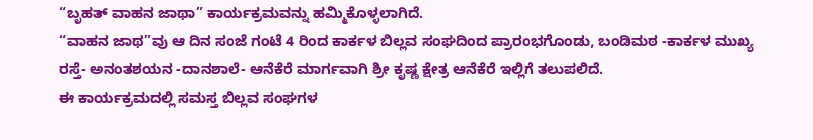“ಬೃಹತ್ ವಾಹನ ಜಾಥಾ” ಕಾರ್ಯಕ್ರಮವನ್ನು ಹಮ್ಮಿಕೊಳ್ಳಲಾಗಿದೆ.
“ವಾಹನ ಜಾಥ”ವು ಆ ದಿನ ಸಂಜೆ ಗಂಟೆ 4 ರಿಂದ ಕಾರ್ಕಳ ಬಿಲ್ಲವ ಸಂಘದಿಂದ ಪ್ರಾರಂಭಗೊಂಡು, ಬಂಡಿಮಠ -ಕಾರ್ಕಳ ಮುಖ್ಯ ರಸ್ತೆ- ಅನಂತಶಯನ -ದಾನಶಾಲೆ- ಆನೆಕೆರೆ ಮಾರ್ಗವಾಗಿ ಶ್ರೀ ಕೃಷ್ಣ ಕ್ಷೇತ್ರ ಆನೆಕೆರೆ ಇಲ್ಲಿಗೆ ತಲುಪಲಿದೆ.
ಈ ಕಾರ್ಯಕ್ರಮದಲ್ಲಿ ಸಮಸ್ತ ಬಿಲ್ಲವ ಸಂಘಗಳ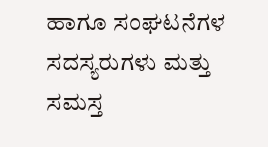ಹಾಗೂ ಸಂಘಟನೆಗಳ ಸದಸ್ಯರುಗಳು ಮತ್ತು ಸಮಸ್ತ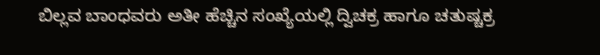ಬಿಲ್ಲವ ಬಾಂಧವರು ಅತೀ ಹೆಚ್ಚಿನ ಸಂಖ್ಯೆಯಲ್ಲಿ ದ್ವಿಚಕ್ರ ಹಾಗೂ ಚತುಷ್ಚಕ್ರ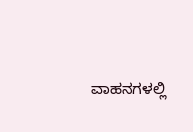ವಾಹನಗಳಲ್ಲಿ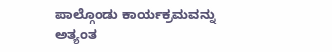ಪಾಲ್ಗೊಂಡು ಕಾರ್ಯಕ್ರಮವನ್ನು ಅತ್ಯಂತ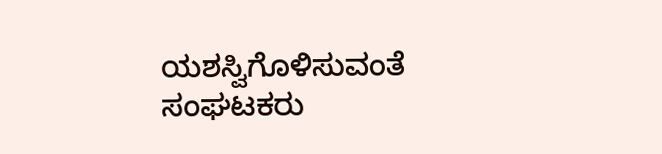ಯಶಸ್ವಿಗೊಳಿಸುವಂತೆ ಸಂಘಟಕರು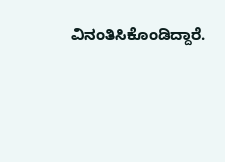ವಿನಂತಿಸಿಕೊಂಡಿದ್ದಾರೆ.